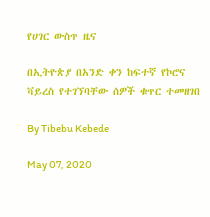የሀገር ውስጥ ዜና

በኢትዮጵያ በአንድ ቀን ከፍተኛ የኮሮና ቫይረስ የተገኘባቸው ሰዎች ቁጥር ተመዘገበ

By Tibebu Kebede

May 07, 2020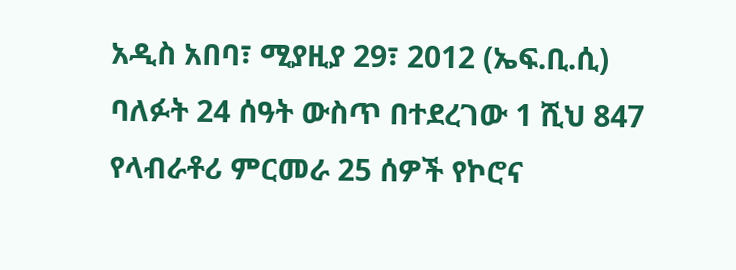አዲስ አበባ፣ ሚያዚያ 29፣ 2012 (ኤፍ.ቢ.ሲ) ባለፉት 24 ሰዓት ውስጥ በተደረገው 1 ሺህ 847 የላብራቶሪ ምርመራ 25 ሰዎች የኮሮና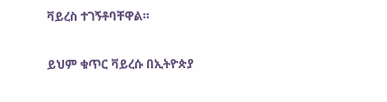ቫይረስ ተገኝቶባቸዋል።

ይህም ቁጥር ቫይረሱ በኢትዮጵያ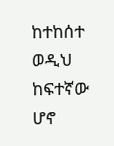ከተከሰተ ወዲህ ከፍተኛው ሆኖ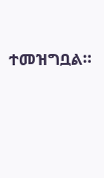ተመዝግቧል።